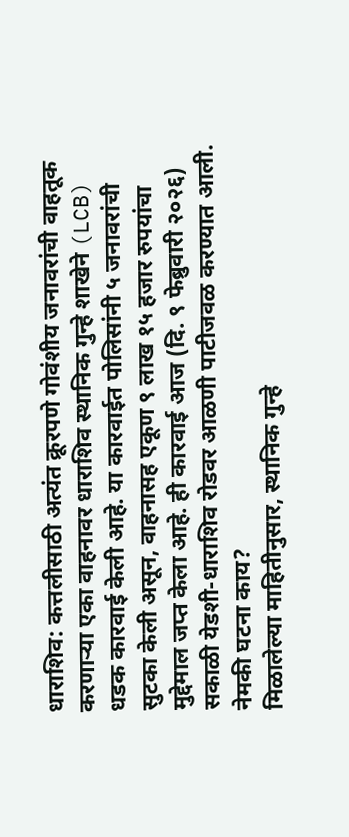धाराशिव: कत्तलीसाठी अत्यंत क्रूरपणे गोवंशीय जनावरांची वाहतूक करणाऱ्या एका वाहनावर धाराशिव स्थानिक गुन्हे शाखेने (LCB) धडक कारवाई केली आहे. या कारवाईत पोलिसांनी ५ जनावरांची सुटका केली असून, वाहनासह एकूण ९ लाख १५ हजार रुपयांचा मुद्देमाल जप्त केला आहे. ही कारवाई आज (दि. ९ फेब्रुवारी २०२६) सकाळी येडशी-धाराशिव रोडवर आळणी पाटीजवळ करण्यात आली.
नेमकी घटना काय?
मिळालेल्या माहितीनुसार, स्थानिक गुन्हे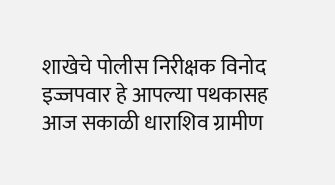शाखेचे पोलीस निरीक्षक विनोद इज्जपवार हे आपल्या पथकासह आज सकाळी धाराशिव ग्रामीण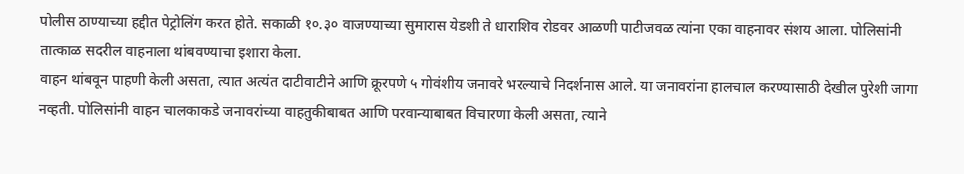पोलीस ठाण्याच्या हद्दीत पेट्रोलिंग करत होते. सकाळी १०.३० वाजण्याच्या सुमारास येडशी ते धाराशिव रोडवर आळणी पाटीजवळ त्यांना एका वाहनावर संशय आला. पोलिसांनी तात्काळ सदरील वाहनाला थांबवण्याचा इशारा केला.
वाहन थांबवून पाहणी केली असता, त्यात अत्यंत दाटीवाटीने आणि क्रूरपणे ५ गोवंशीय जनावरे भरल्याचे निदर्शनास आले. या जनावरांना हालचाल करण्यासाठी देखील पुरेशी जागा नव्हती. पोलिसांनी वाहन चालकाकडे जनावरांच्या वाहतुकीबाबत आणि परवान्याबाबत विचारणा केली असता, त्याने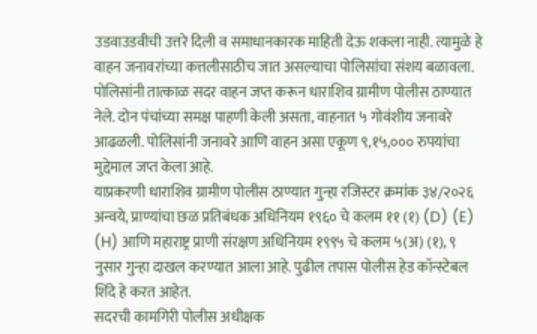उडवाउडवीची उत्तरे दिली व समाधानकारक माहिती देऊ शकला नाही. त्यामुळे हे वाहन जनावरांच्या कत्तलीसाठीच जात असल्याचा पोलिसांचा संशय बळावला.
पोलिसांनी तात्काळ सदर वाहन जप्त करून धाराशिव ग्रामीण पोलीस ठाण्यात नेले. दोन पंचांच्या समक्ष पाहणी केली असता, वाहनात ५ गोवंशीय जनावरे आढळली. पोलिसांनी जनावरे आणि वाहन असा एकूण ९,१५,००० रुपयांचा मुद्देमाल जप्त केला आहे.
याप्रकरणी धाराशिव ग्रामीण पोलीस ठाण्यात गुन्हा रजिस्टर क्रमांक ३४/२०२६ अन्वये, प्राण्यांचा छळ प्रतिबंधक अधिनियम १९६० चे कलम ११ (१) (D) (E) (H) आणि महाराष्ट्र प्राणी संरक्षण अधिनियम १९९५ चे कलम ५(अ) (१), ९ नुसार गुन्हा दाखल करण्यात आला आहे. पुढील तपास पोलीस हेड कॉन्स्टेबल शिंदे हे करत आहेत.
सदरची कामगिरी पोलीस अधीक्षक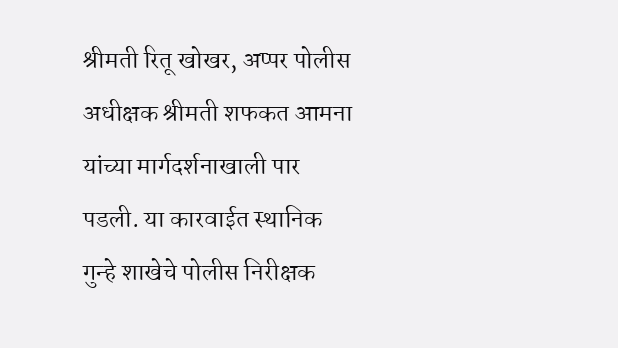श्रीमती रितू खोखर, अप्पर पोलीस अधीक्षक श्रीमती शफकत आमना यांच्या मार्गदर्शनाखाली पार पडली. या कारवाईत स्थानिक गुन्हे शाखेचे पोलीस निरीक्षक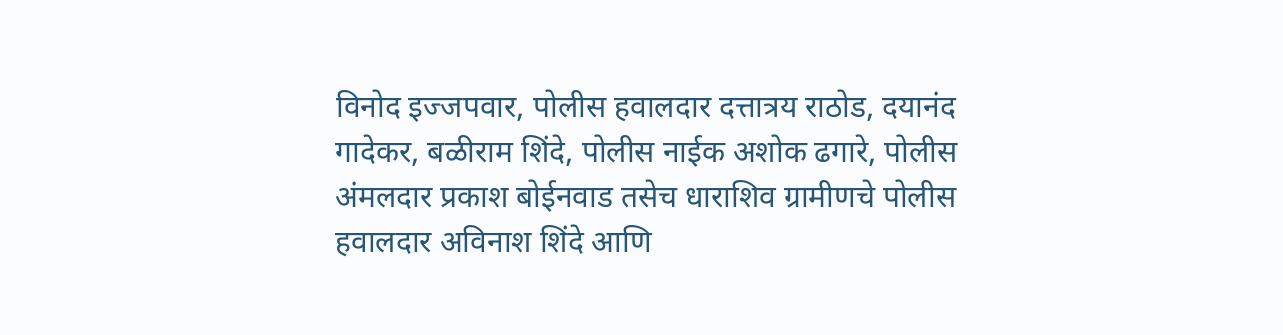विनोद इज्जपवार, पोलीस हवालदार दत्तात्रय राठोड, दयानंद गादेकर, बळीराम शिंदे, पोलीस नाईक अशोक ढगारे, पोलीस अंमलदार प्रकाश बोईनवाड तसेच धाराशिव ग्रामीणचे पोलीस हवालदार अविनाश शिंदे आणि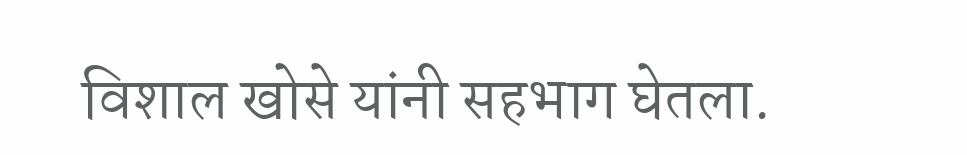विशाल खोसे यांनी सहभाग घेतला.